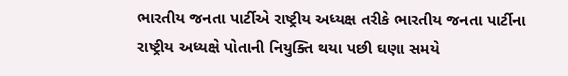ભારતીય જનતા પાર્ટીએ રાષ્ટ્રીય અધ્યક્ષ તરીકે ભારતીય જનતા પાર્ટીના
રાષ્ટ્રીય અધ્યક્ષે પોતાની નિયુક્તિ થયા પછી ઘણા સમયે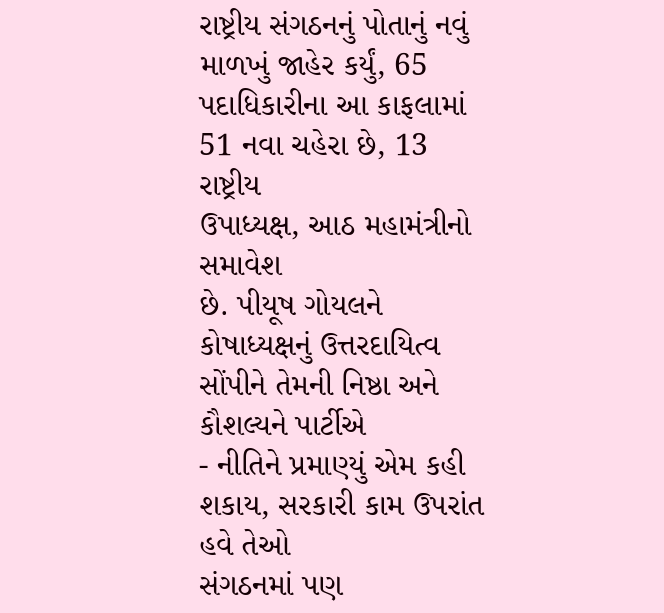રાષ્ટ્રીય સંગઠનનું પોતાનું નવું
માળખું જાહેર કર્યું, 65 પદાધિકારીના આ કાફલામાં 51 નવા ચહેરા છે, 13 રાષ્ટ્રીય
ઉપાધ્યક્ષ, આઠ મહામંત્રીનો સમાવેશ
છે. પીયૂષ ગોયલને કોષાધ્યક્ષનું ઉત્તરદાયિત્વ સોંપીને તેમની નિષ્ઠા અને કૌશલ્યને પાર્ટીએ
- નીતિને પ્રમાણ્યું એમ કહી શકાય, સરકારી કામ ઉપરાંત હવે તેઓ
સંગઠનમાં પણ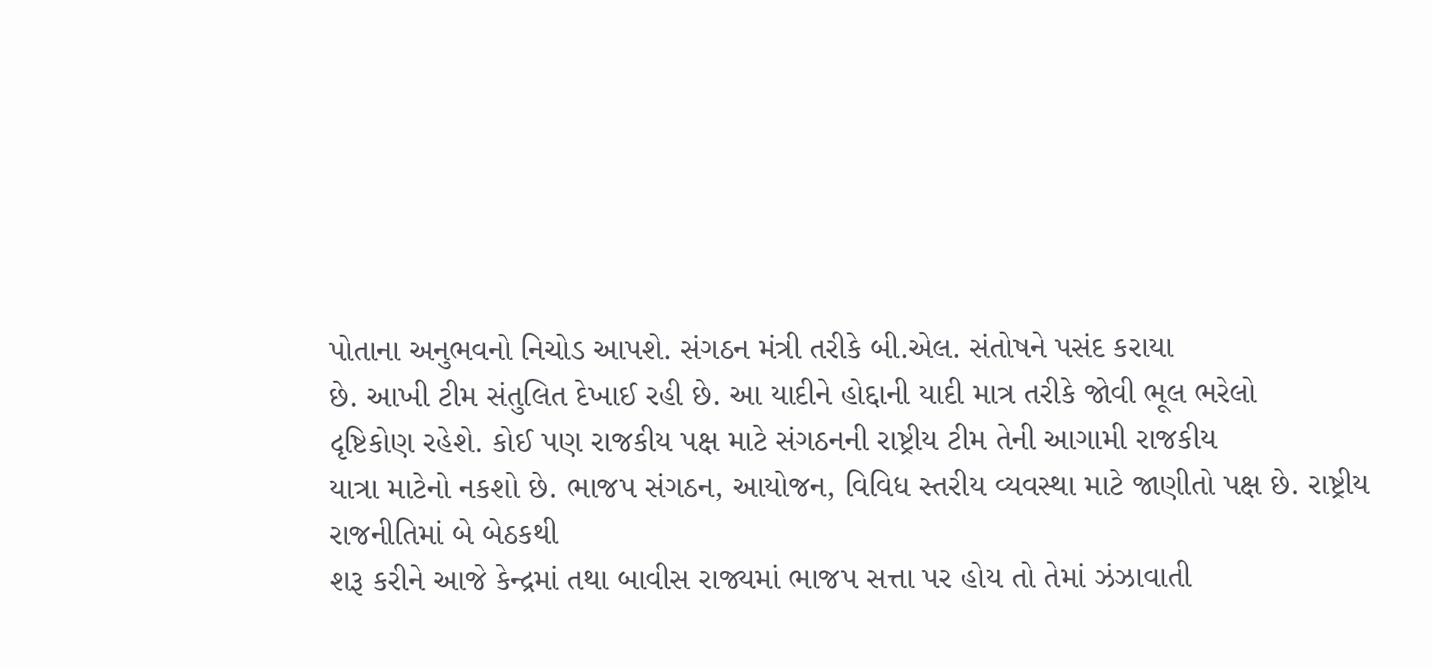પોતાના અનુભવનો નિચોડ આપશે. સંગઠન મંત્રી તરીકે બી.એલ. સંતોષને પસંદ કરાયા
છે. આખી ટીમ સંતુલિત દેખાઈ રહી છે. આ યાદીને હોદ્દાની યાદી માત્ર તરીકે જોવી ભૂલ ભરેલો
દૃષ્ટિકોણ રહેશે. કોઈ પણ રાજકીય પક્ષ માટે સંગઠનની રાષ્ટ્રીય ટીમ તેની આગામી રાજકીય
યાત્રા માટેનો નકશો છે. ભાજપ સંગઠન, આયોજન, વિવિધ સ્તરીય વ્યવસ્થા માટે જાણીતો પક્ષ છે. રાષ્ટ્રીય રાજનીતિમાં બે બેઠકથી
શરૂ કરીને આજે કેન્દ્રમાં તથા બાવીસ રાજ્યમાં ભાજપ સત્તા પર હોય તો તેમાં ઝંઝાવાતી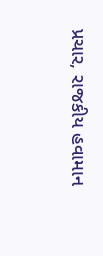પ્રચાર, રાજકીય હવામાન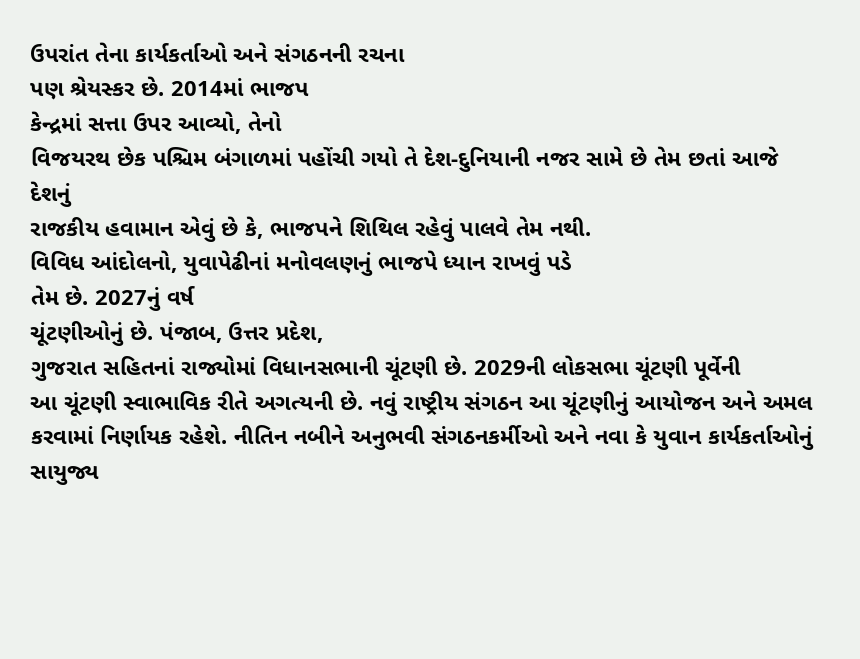ઉપરાંત તેના કાર્યકર્તાઓ અને સંગઠનની રચના
પણ શ્રેયસ્કર છે. 2014માં ભાજપ
કેન્દ્રમાં સત્તા ઉપર આવ્યો, તેનો
વિજયરથ છેક પશ્ચિમ બંગાળમાં પહોંચી ગયો તે દેશ-દુનિયાની નજર સામે છે તેમ છતાં આજે દેશનું
રાજકીય હવામાન એવું છે કે, ભાજપને શિથિલ રહેવું પાલવે તેમ નથી.
વિવિધ આંદોલનો, યુવાપેઢીનાં મનોવલણનું ભાજપે ધ્યાન રાખવું પડે
તેમ છે. 2027નું વર્ષ
ચૂંટણીઓનું છે. પંજાબ, ઉત્તર પ્રદેશ,
ગુજરાત સહિતનાં રાજ્યોમાં વિધાનસભાની ચૂંટણી છે. 2029ની લોકસભા ચૂંટણી પૂર્વેની
આ ચૂંટણી સ્વાભાવિક રીતે અગત્યની છે. નવું રાષ્ટ્રીય સંગઠન આ ચૂંટણીનું આયોજન અને અમલ
કરવામાં નિર્ણાયક રહેશે. નીતિન નબીને અનુભવી સંગઠનકર્મીઓ અને નવા કે યુવાન કાર્યકર્તાઓનું
સાયુજ્ય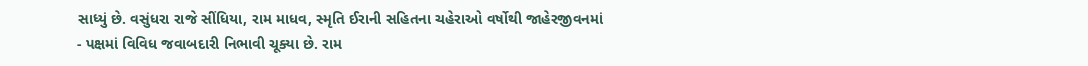સાધ્યું છે. વસુંધરા રાજે સીંધિયા, રામ માધવ, સ્મૃતિ ઈરાની સહિતના ચહેરાઓ વર્ષોથી જાહેરજીવનમાં
- પક્ષમાં વિવિધ જવાબદારી નિભાવી ચૂક્યા છે. રામ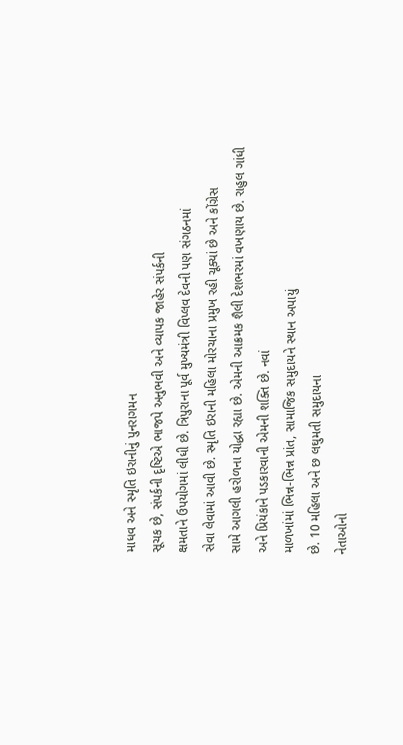માધવ અને સ્મૃતિ ઇરાનીનું પુનરાગમન
સૂચક છે, સંપર્કની દૃષ્ટિએ ભાજપે અનુભવી અને વ્યાપક જાહેર સંપર્કની
ક્ષમતાને ઉપયોગમાં લીધી છે. ત્રિપુરાના પૂર્વ મુખ્યમંત્રી વિપ્લવ દેવની પણ સંગઠનમાં
સેવા લેવામાં આવી છે. સ્મૃતિ ઇરાની મહિલા મોરચાના પ્રમુખ રહી ચૂક્યાં છે અને કોંગ્રેસ
સામે આગલી હરોળના યોદ્ધા રહ્યા છે. એમની આક્રમક શૈલી દેશભરમાં વખણાય છે. રાહુલ ગાંધી
અને પ્રિયંકાને પડકારવાની એમની શક્તિ છે. નવાં
માળખાંમાં ભિન્ન-ભિન્ન પ્રાંત, સામાજિક સમુદાયને સ્થાન અપાયું
છે. 10 મહિલા અને છ લઘુમતી સમુદાયના
નેતાઓનો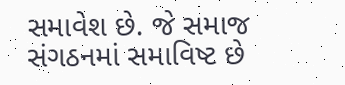સમાવેશ છે. જે સમાજ સંગઠનમાં સમાવિષ્ટ છે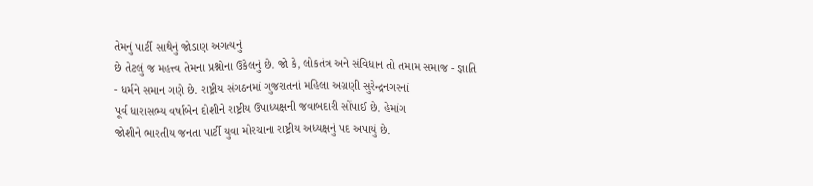તેમનું પાર્ટી સાથેનું જોડાણ અગત્યનું
છે તેટલું જ મહત્ત્વ તેમના પ્રશ્નોના ઉકેલનું છે. જો કે, લોકતંત્ર અને સંવિધાન તો તમામ સમાજ - જ્ઞાતિ
- ધર્મને સમાન ગણે છે. રાષ્ટ્રીય સંગઠનમાં ગુજરાતનાં મહિલા અગ્રણી સુરેન્દ્રનગરનાં
પૂર્વ ધારાસભ્ય વર્ષાબેન દોશીને રાષ્ટ્રીય ઉપાધ્યક્ષની જવાબદારી સોંપાઈ છે. હેમાંગ
જોશીને ભારતીય જનતા પાર્ટી યુવા મોરચાના રાષ્ટ્રીય અધ્યક્ષનું પદ અપાયું છે.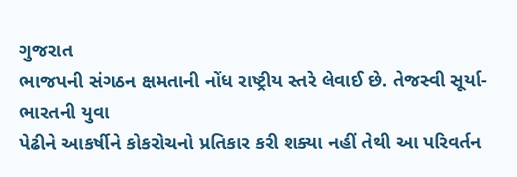ગુજરાત
ભાજપની સંગઠન ક્ષમતાની નોંધ રાષ્ટ્રીય સ્તરે લેવાઈ છે. તેજસ્વી સૂર્યા-ભારતની યુવા
પેઢીને આકર્ષીને કોકરોચનો પ્રતિકાર કરી શક્યા નહીં તેથી આ પરિવર્તન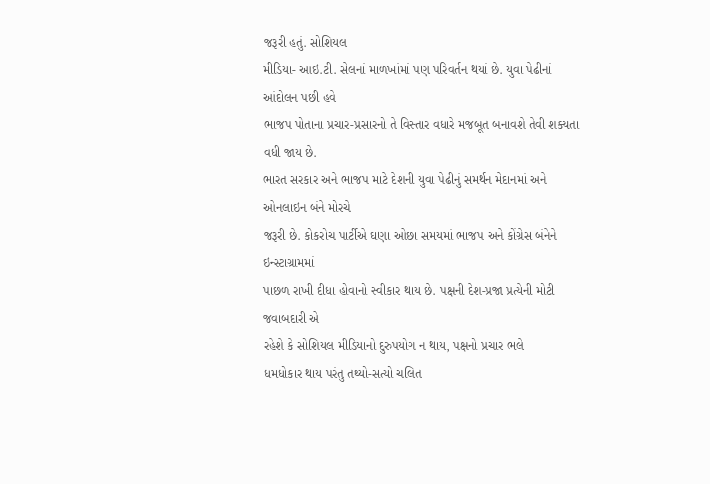જરૂરી હતું. સોશિયલ
મીડિયા- આઇ.ટી. સેલનાં માળખાંમાં પણ પરિવર્તન થયાં છે. યુવા પેઢીનાં આંદોલન પછી હવે
ભાજપ પોતાના પ્રચાર-પ્રસારનો તે વિસ્તાર વધારે મજબૂત બનાવશે તેવી શક્યતા વધી જાય છે.
ભારત સરકાર અને ભાજપ માટે દેશની યુવા પેઢીનું સમર્થન મેદાનમાં અને ઓનલાઇન બંને મોરચે
જરૂરી છે. કોકરોચ પાર્ટીએ ઘણા ઓછા સમયમાં ભાજપ અને કોંગ્રેસ બંનેને ઇન્સ્ટાગ્રામમાં
પાછળ રાખી દીધા હોવાનો સ્વીકાર થાય છે. પક્ષની દેશ-પ્રજા પ્રત્યેની મોટી જવાબદારી એ
રહેશે કે સોશિયલ મીડિયાનો દુરુપયોગ ન થાય, પક્ષનો પ્રચાર ભલે
ધમધોકાર થાય પરંતુ તથ્યો-સત્યો ચલિત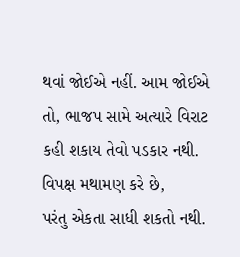થવાં જોઈએ નહીં. આમ જોઈએ તો, ભાજપ સામે અત્યારે વિરાટ કહી શકાય તેવો પડકાર નથી. વિપક્ષ મથામણ કરે છે,
પરંતુ એકતા સાધી શકતો નથી.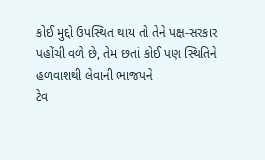કોઈ મુદ્દો ઉપસ્થિત થાય તો તેને પક્ષ-સરકાર
પહોંચી વળે છે, તેમ છતાં કોઈ પણ સ્થિતિને હળવાશથી લેવાની ભાજપને
ટેવ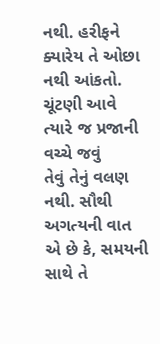નથી. હરીફને ક્યારેય તે ઓછા નથી આંકતો. ચૂંટણી આવે ત્યારે જ પ્રજાની વચ્ચે જવું
તેવું તેનું વલણ નથી. સૌથી અગત્યની વાત એ છે કે, સમયની સાથે તે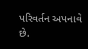પરિવર્તન અપનાવે છે.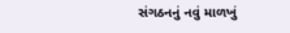સંગઠનનું નવું માળખું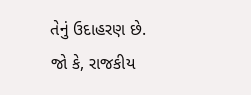તેનું ઉદાહરણ છે. જો કે, રાજકીય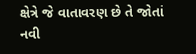ક્ષેત્રે જે વાતાવરણ છે તે જોતાં નવી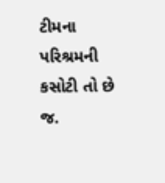ટીમના પરિશ્રમની કસોટી તો છે જ.